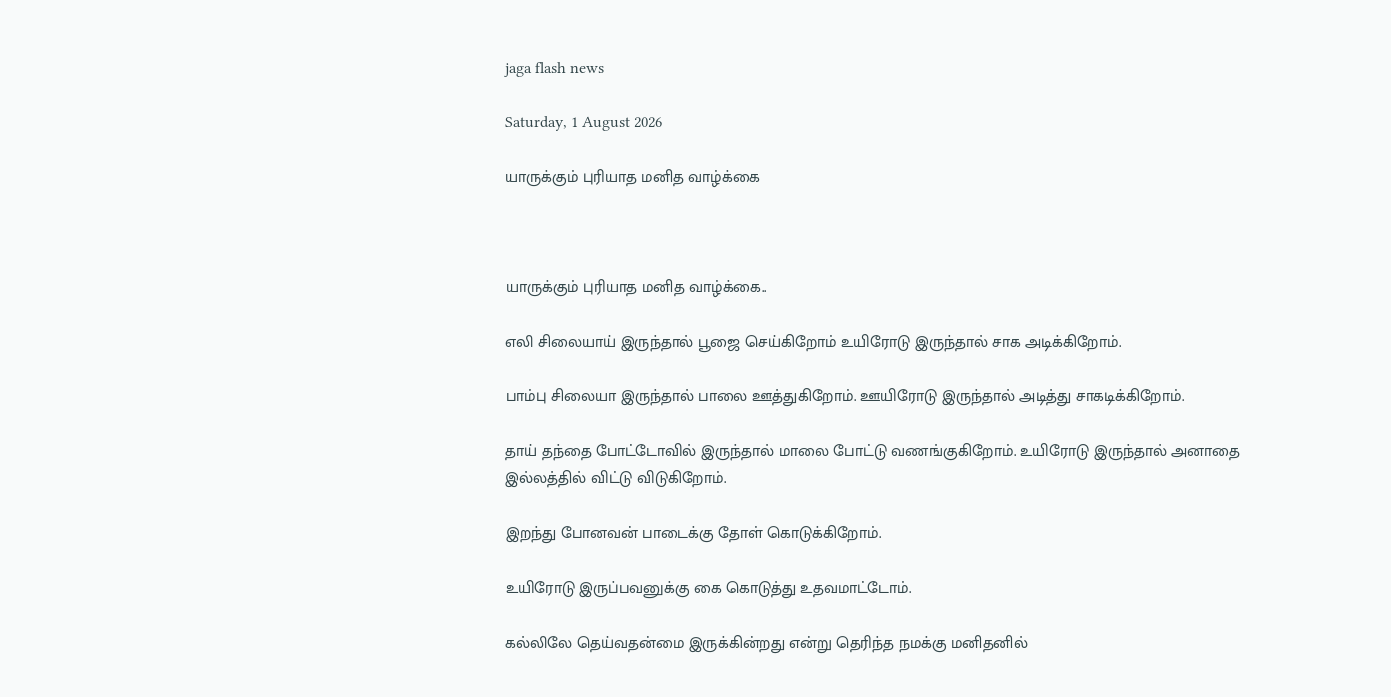jaga flash news

Saturday, 1 August 2026

யாருக்கும் புரியாத மனித வாழ்க்கை



யாருக்கும் புரியாத மனித வாழ்க்கை..

எலி சிலையாய் இருந்தால் பூஜை செய்கிறோம் உயிரோடு இருந்தால் சாக அடிக்கிறோம்.

பாம்பு சிலையா இருந்தால் பாலை ஊத்துகிறோம். ஊயிரோடு இருந்தால் அடித்து சாகடிக்கிறோம்.

தாய் தந்தை போட்டோவில் இருந்தால் மாலை போட்டு வணங்குகிறோம். உயிரோடு இருந்தால் அனாதை இல்லத்தில் விட்டு விடுகிறோம்.

இறந்து போனவன் பாடைக்கு தோள் கொடுக்கிறோம்.

உயிரோடு இருப்பவனுக்கு கை கொடுத்து உதவமாட்டோம்.

கல்லிலே தெய்வதன்மை இருக்கின்றது என்று தெரிந்த நமக்கு மனிதனில்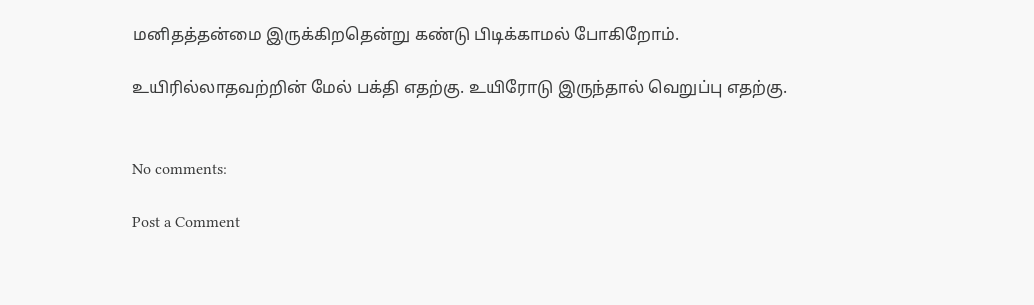மனிதத்தன்மை இருக்கிறதென்று கண்டு பிடிக்காமல் போகிறோம்.

உயிரில்லாதவற்றின் மேல் பக்தி எதற்கு. உயிரோடு இருந்தால் வெறுப்பு எதற்கு.


No comments:

Post a Comment